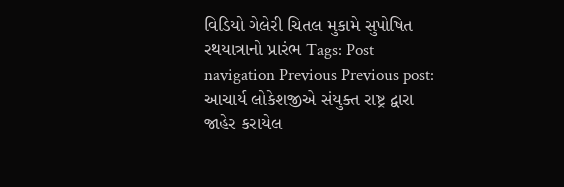વિડિયો ગેલેરી ચિતલ મુકામે સુપોષિત રથયાત્રાનો પ્રારંભ Tags: Post navigation Previous Previous post: આચાર્ય લોકેશજીએ સંયુક્ત રાષ્ટ્ર દ્વારા જાહેર કરાયેલ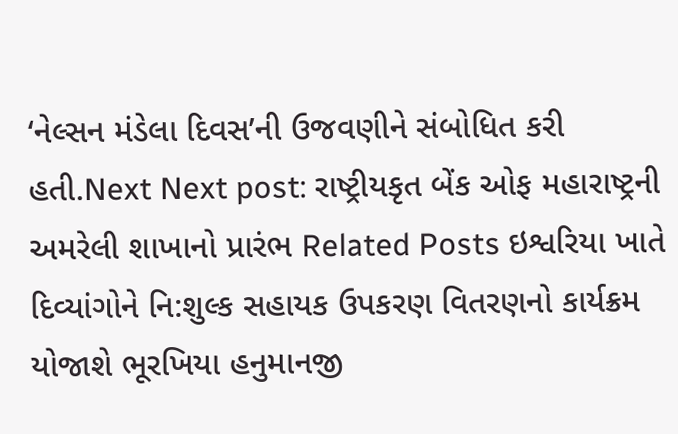‘નેલ્સન મંડેલા દિવસ’ની ઉજવણીને સંબોધિત કરી હતી.Next Next post: રાષ્ટ્રીયકૃત બેંક ઓફ મહારાષ્ટ્રની અમરેલી શાખાનો પ્રારંભ Related Posts ઇશ્વરિયા ખાતે દિવ્યાંગોને નિ:શુલ્ક સહાયક ઉપકરણ વિતરણનો કાર્યક્રમ યોજાશે ભૂરખિયા હનુમાનજી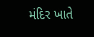મંદિર ખાતે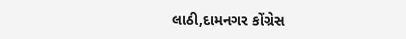લાઠી,દામનગર કોંગ્રેસ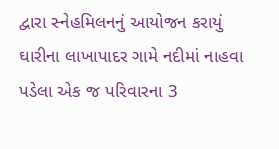દ્વારા સ્નેહમિલનનું આયોજન કરાયું ઘારીના લાખાપાદર ગામે નદીમાં નાહવા પડેલા એક જ પરિવારના 3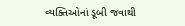વ્યક્તિઓનાં ડૂબી જવાથી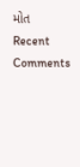મોત
Recent Comments